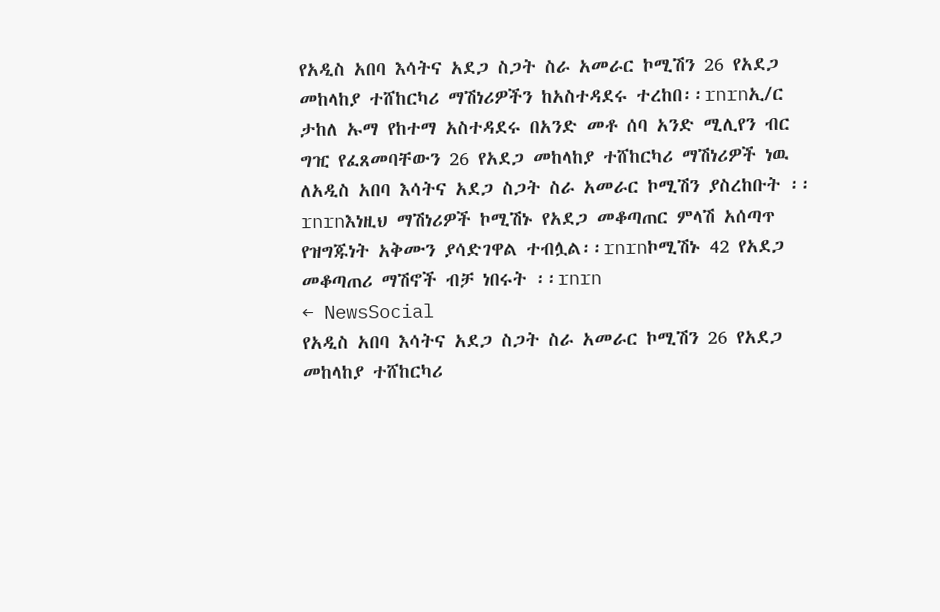የአዲስ አበባ እሳትና አደጋ ስጋት ስራ አመራር ኮሚሽን 26 የአደጋ መከላከያ ተሸከርካሪ ማሽነሪዎችን ከአስተዳደሩ ተረከበ፡፡rnrnኢ/ር ታከለ ኡማ የከተማ አስተዳደሩ በአንድ መቶ ሰባ አንድ ሚሊየን ብር ግዢ የፈጸመባቸውን 26 የአደጋ መከላከያ ተሸከርካሪ ማሽነሪዎች ነዉ ለአዲስ አበባ እሳትና አደጋ ስጋት ስራ አመራር ኮሚሽን ያስረከቡት ፡፡rnrnእነዚህ ማሽነሪዎች ኮሚሽኑ የአደጋ መቆጣጠር ምላሽ አሰጣጥ የዝግጁነት አቅሙን ያሳድገዋል ተብሏል፡፡rnrnኮሚሽኑ 42 የአደጋ መቆጣጠሪ ማሽኖች ብቻ ነበሩት ፡፡rnrn
← NewsSocial
የአዲስ አበባ እሳትና አደጋ ስጋት ስራ አመራር ኮሚሽን 26 የአደጋ መከላከያ ተሸከርካሪ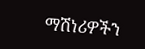ማሽነሪዎችን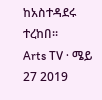ከአስተዳደሩ ተረከበ፡፡
Arts TV · ሜይ 27 2019